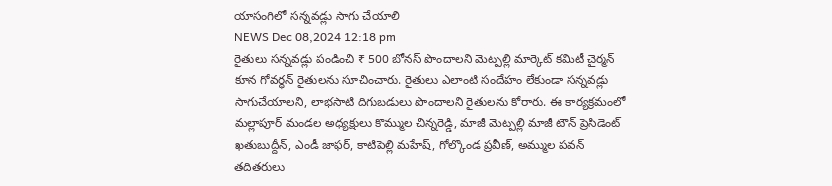యాసంగిలో సన్నవడ్లు సాగు చేయాలి
NEWS Dec 08,2024 12:18 pm
రైతులు సన్నవడ్లు పండించి ₹ 500 బోనస్ పొందాలని మెట్పల్లి మార్కెట్ కమిటీ చైర్మన్ కూన గోవర్ధన్ రైతులను సూచించారు. రైతులు ఎలాంటి సందేహం లేకుండా సన్నవడ్లు సాగుచేయాలని, లాభసాటి దిగుబడులు పొందాలని రైతులను కోరారు. ఈ కార్యక్రమంలో మల్లాపూర్ మండల అధ్యక్షులు కొమ్ముల చిన్నరెడ్డి, మాజీ మెట్పల్లి మాజీ టౌన్ ప్రెసిడెంట్ ఖతుబుద్దీన్, ఎండీ జాఫర్, కాటిపెల్లి మహేష్, గోల్కొండ ప్రవీణ్, అమ్ముల పవన్ తదితరులు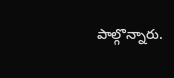పాల్గొన్నారు.